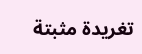تغريدة مثبتة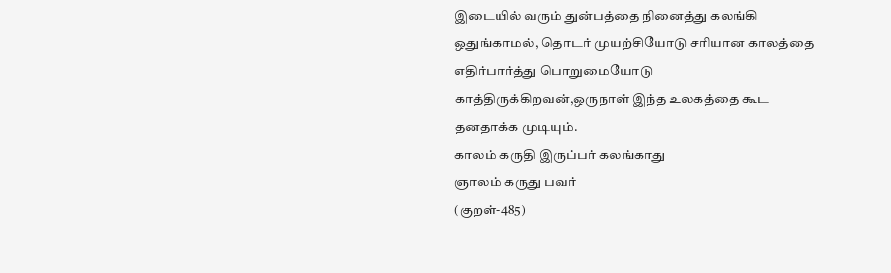இடையில் வரும் துன்பத்தை நினைத்து கலங்கி ஒதுங்காமல், தொடர் முயற்சியோடு சரியான காலத்தை எதிர்பார்த்து பொறுமையோடு காத்திருக்கிறவன்,ஒருநாள் இந்த உலகத்தை கூட தனதாக்க முடியும்.
காலம் கருதி இருப்பர் கலங்காது
ஞாலம் கருது பவர்
(குறள்-485)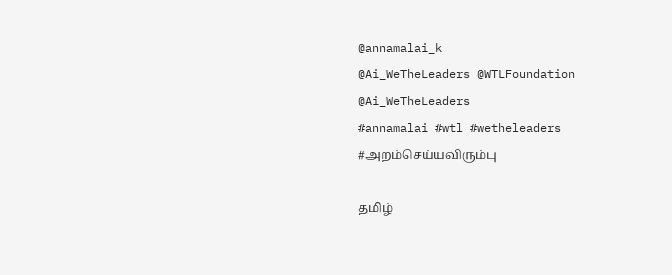@annamalai_k
@Ai_WeTheLeaders @WTLFoundation @Ai_WeTheLeaders
#annamalai #wtl #wetheleaders
#அறம்செய்யவிரும்பு

தமிழ்